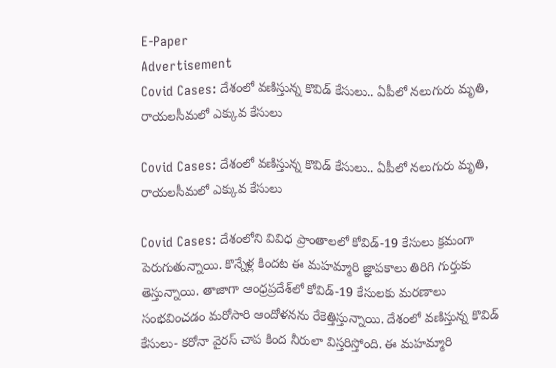E-Paper
Advertisement
Covid Cases: దేశంలో వణిస్తున్న కొవిడ్ కేసులు.. ఏపీలో నలుగురు మృతి, రాయలసీమలో ఎక్కువ కేసులు

Covid Cases: దేశంలో వణిస్తున్న కొవిడ్ కేసులు.. ఏపీలో నలుగురు మృతి, రాయలసీమలో ఎక్కువ కేసులు

Covid Cases: దేశంలోని వివిధ ప్రాంతాలలో కోవిడ్-19 కేసులు క్రమంగా పెరుగుతున్నాయి. కొన్నేళ్ల కిందట ఈ మహమ్మారి జ్ఞాపకాలు తిరిగి గుర్తుకు తెస్తున్నాయి. తాజాగా ఆంధ్రప్రదేశ్‌లో కోవిడ్-19 కేసులకు మరణాలు సంభవించడం మరోసారి ఆందోళనను రేకెత్తిస్తున్నాయి. దేశంలో వణిస్తున్న కొవిడ్ కేసులు- కరోనా వైరస్ చాప కింద నీరులా విస్తరిస్తోంది. ఈ మహమ్మారి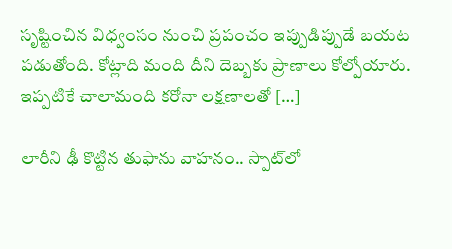సృష్టించిన విధ్వంసం నుంచి ప్రపంచం ఇప్పుడిప్పుడే బయట పడుతోంది. కోట్లాది మంది దీని దెబ్బకు ప్రాణాలు కోల్పోయారు. ఇప్పటికే చాలామంది కరోనా లక్షణాలతో […]

లారీని ఢీ కొట్టిన తుఫాను వాహనం.. స్పాట్‌లో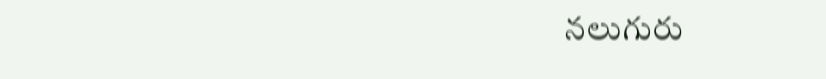నలుగురు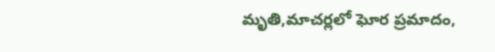మృతి,మాచర్లలో ఘోర ప్రమాదం,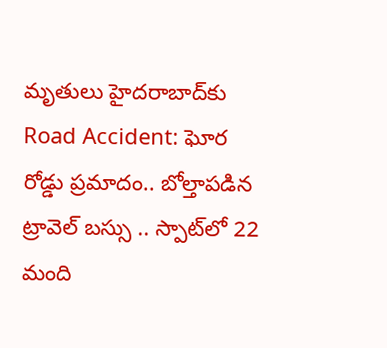మృతులు హైదరాబాద్‌కు
Road Accident: ఘోర రోడ్డు ప్రమాదం.. బోల్తాపడిన ట్రావెల్ బస్సు .. స్పాట్‌లో 22 మంది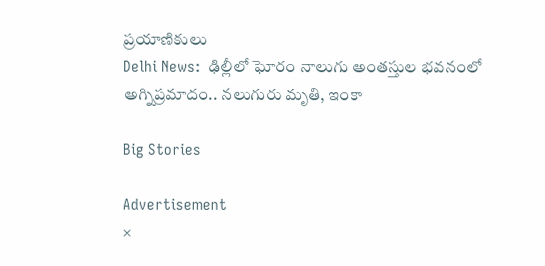ప్రయాణికులు
Delhi News:  ఢిల్లీలో ఘోరం నాలుగు అంతస్తుల భవనంలో అగ్నిప్రమాదం.. నలుగురు మృతి, ఇంకా

Big Stories

Advertisement
×